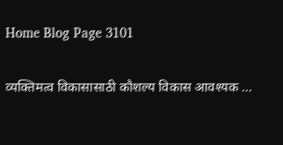Home Blog Page 3101

व्यक्तिमत्व विकासासाठी कौशल्य विकास आवश्यक …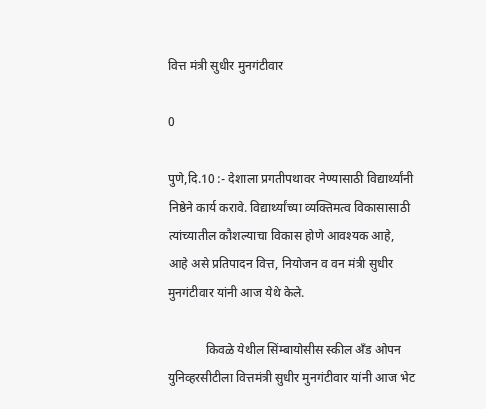वित्त मंत्री सुधीर मुनगंटीवार

0

पुणे,दि.10 :- देशाला प्रगतीपथावर नेण्यासाठी विद्यार्थ्यांनी निष्ठेने कार्य करावे. विद्यार्थ्यांच्या व्यक्तिमत्व विकासासाठी त्यांच्यातील कौशल्याचा विकास होणे आवश्यक आहे, आहे असे प्रतिपादन वित्त, नियोजन व वन मंत्री सुधीर मुनगंटीवार यांनी आज येथे केले.

            किवळे येथील सिंम्बायोसीस स्कील अँड ओपन युनिव्हरसीटीला वित्तमंत्री सुधीर मुनगंटीवार यांनी आज भेट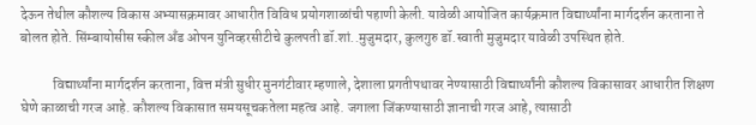देऊन तेथील कौशल्य विकास अभ्यासक्रमावर आधारीत विविध प्रयोगशाळांची पहाणी केली. यावेळी आयोजित कार्यक्रमात विद्यार्थ्यांना मार्गदर्शन करताना ते बोलत होते. सिंम्बायोसीस स्कील अँड ओपन युनिव्हरसीटीचे कुलपती डॉ.शां..मुजुमदार, कुलगुरु डॉ.स्वाती मुजुमदार यावेळी उपस्थित होते.

            विद्यार्थ्यांना मार्गदर्शन करताना, वित्त मंत्री सुधीर मुनगंटीवार म्हणाले, देशाला प्रगतीपथावर नेण्यासाठी विद्यार्थ्यांनी कौशल्य विकासावर आधारीत शिक्षण घेणे काळाची गरज आहे. कौशल्य विकासात समयसूचकतेला महत्व आहे. जगाला जिंकण्यासाठी ज्ञानाची गरज आहे, त्यासाठी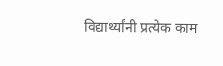विद्यार्थ्यांनी प्रत्येक काम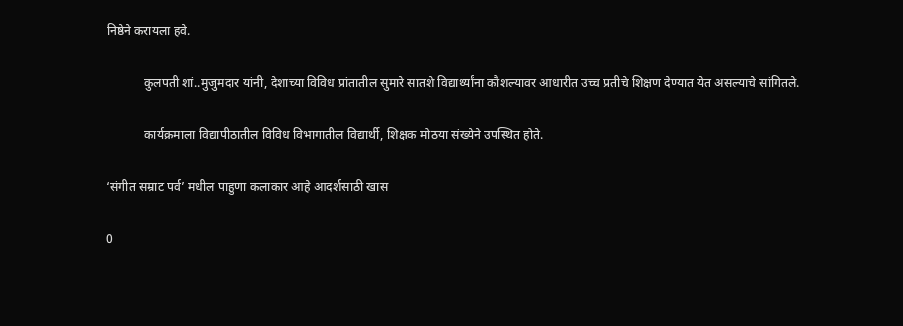निष्ठेने करायला हवे.

            कुलपती शां..मुजुमदार यांनी, देशाच्या विविध प्रांतातील सुमारे सातशे विद्यार्थ्यांना कौशल्यावर आधारीत उच्च प्रतीचे शिक्षण देण्यात येत असल्याचे सांगितले.

            कार्यक्रमाला विद्यापीठातील विविध विभागातील विद्यार्थी, शिक्षक मोठया संख्येने उपस्थित होते.

‘संगीत सम्राट पर्व’ मधील पाहुणा कलाकार आहे आदर्शसाठी खास

0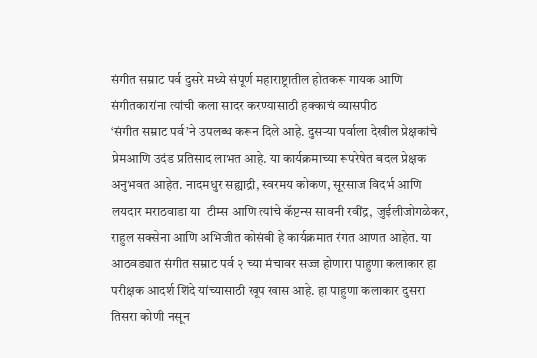संगीत सम्राट पर्व दुसरे मध्ये संपूर्ण महाराष्ट्रातील होतकरू गायक आणि संगीतकारांना त्यांची कला सादर करण्यासाठी हक्काचं व्यासपीठ
‘संगीत सम्राट पर्व’ने उपलब्ध करून दिले आहे. दुसऱ्या पर्वाला देखील प्रेक्षकांचे प्रेमआणि उदंड प्रतिसाद लाभत आहे. या कार्यक्रमाच्या रूपरेषेत बदल प्रेक्षक अनुभवत आहेत. नादमधुर सह्याद्री, स्वरमय कोकण, सूरसाज विदर्भ आणि लयदार मराठवाडा या  टीम्स आणि त्यांचे कॅप्टन्स सावनी रवींद्र, जुईलीजोगळेकर, राहुल सक्सेना आणि अभिजीत कोसंबी हे कार्यक्रमात रंगत आणत आहेत. या आठवड्यात संगीत सम्राट पर्व २ च्या मंचावर सज्ज होणारा पाहुणा कलाकार हा परीक्षक आदर्श शिंदे यांच्यासाठी खूप खास आहे. हा पाहुणा कलाकार दुसरा तिसरा कोणी नसून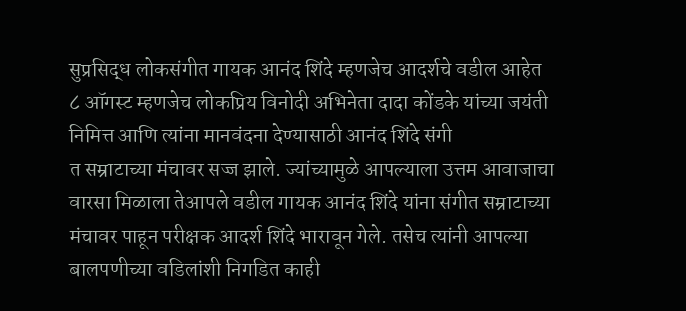सुप्रसिद्ध लोकसंगीत गायक आनंद शिंदे म्हणजेच आदर्शचे वडील आहेत ८ ऑगस्ट म्हणजेच लोकप्रिय विनोदी अभिनेता दादा कोंडके यांच्या जयंती निमित्त आणि त्यांना मानवंदना देण्यासाठी आनंद शिंदे संगी
त सम्राटाच्या मंचावर सज्ज झाले. ज्यांच्यामुळे आपल्याला उत्तम आवाजाचा वारसा मिळाला तेआपले वडील गायक आनंद शिंदे यांना संगीत सम्राटाच्या मंचावर पाहून परीक्षक आदर्श शिंदे भारावून गेले. तसेच त्यांनी आपल्या बालपणीच्या वडिलांशी निगडित काही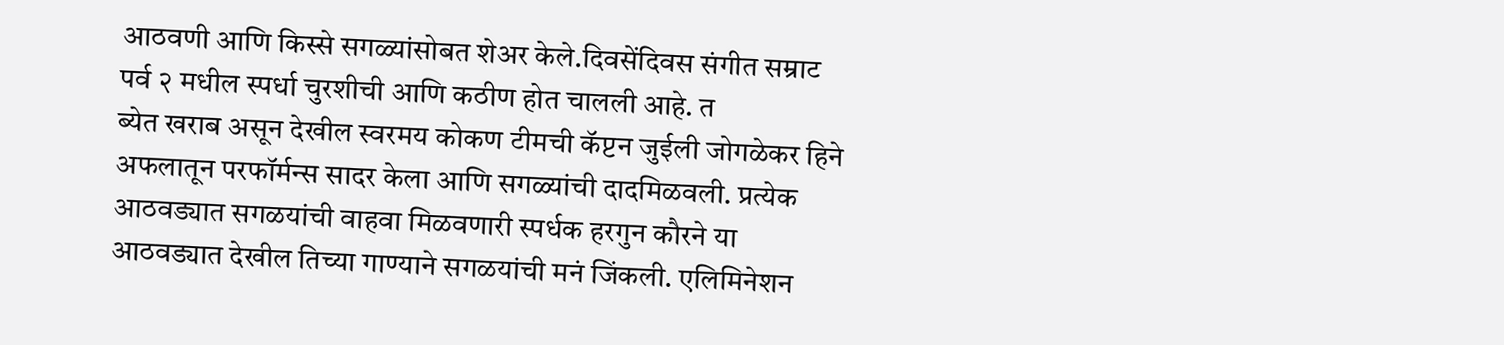आठवणी आणि किस्से सगळ्यांसोबत शेअर केले.दिवसेंदिवस संगीत सम्राट पर्व २ मधील स्पर्धा चुरशीची आणि कठीण होत चालली आहे. त
ब्येत खराब असून देखील स्वरमय कोकण टीमची कॅप्टन जुईली जोगळेकर हिने अफलातून परफॉर्मन्स सादर केला आणि सगळ्यांची दादमिळवली. प्रत्येक आठवड्यात सगळयांची वाहवा मिळवणारी स्पर्धक हरगुन कौरने या आठवड्यात देखील तिच्या गाण्याने सगळयांची मनं जिंकली. एलिमिनेशन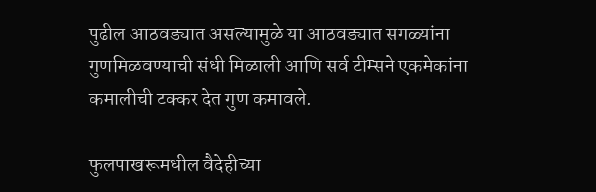पुढील आठवड्यात असल्यामुळे या आठवड्यात सगळ्यांना गुणमिळवण्याची संधी मिळाली आणि सर्व टीम्सने एकमेकांना कमालीची टक्कर देत गुण कमावले.

फुलपाखरूमधील वैदेहीच्या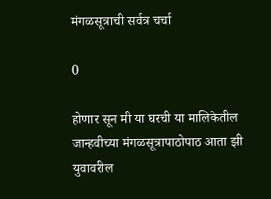मंगळसूत्राची सर्वत्र चर्चा

0

होणार सून मी या घरची या मालिकेतील जान्हवीच्या मंगळसूत्रापाठोपाठ आता झी युवावरील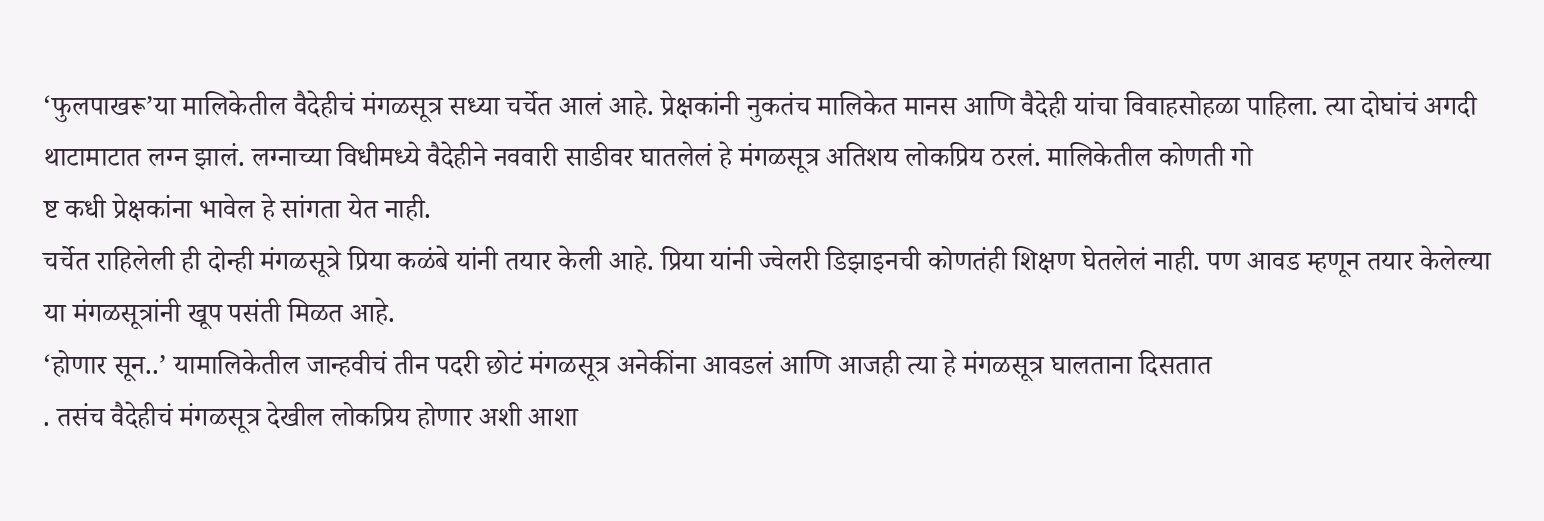‘फुलपाखरू’या मालिकेतील वैदेहीचं मंगळसूत्र सध्या चर्चेत आलं आहे. प्रेक्षकांनी नुकतंच मालिकेत मानस आणि वैदेही यांचा विवाहसोहळा पाहिला. त्या दोघांचं अगदी थाटामाटात लग्न झालं. लग्नाच्या विधीमध्ये वैदेहीने नववारी साडीवर घातलेलं हे मंगळसूत्र अतिशय लोकप्रिय ठरलं. मालिकेतील कोणती गो
ष्ट कधी प्रेक्षकांना भावेल हे सांगता येत नाही.
चर्चेत राहिलेली ही दोन्ही मंगळसूत्रे प्रिया कळंबे यांनी तयार केली आहे. प्रिया यांनी ज्वेलरी डिझाइनची कोणतंही शिक्षण घेतलेलं नाही. पण आवड म्हणून तयार केलेल्या या मंगळसूत्रांनी खूप पसंती मिळत आहे.
‘होणार सून..’ यामालिकेतील जान्हवीचं तीन पदरी छोटं मंगळसूत्र अनेकींना आवडलं आणि आजही त्या हे मंगळसूत्र घालताना दिसतात
. तसंच वैदेहीचं मंगळसूत्र देखील लोकप्रिय होणार अशी आशा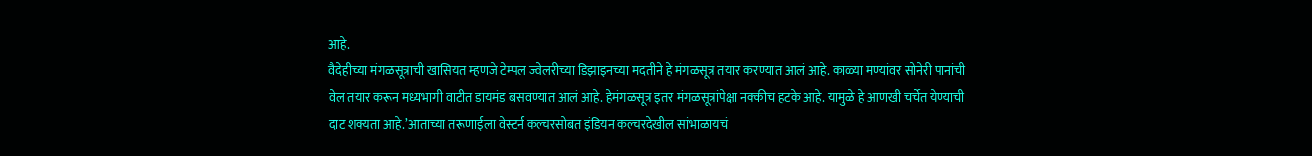आहे.
वैदेहीच्या मंगळसूत्राची खासियत म्हणजे टेम्पल ज्वेलरीच्या डिझाइनच्या मदतीने हे मंगळसूत्र तयार करण्यात आलं आहे. काळ्या मण्यांवर सोनेरी पानांची वेल तयार करून मध्यभागी वाटीत डायमंड बसवण्यात आलं आहे. हेमंगळसूत्र इतर मंगळसूत्रांपेक्षा नक्कीच हटके आहे. यामुळे हे आणखी चर्चेत येण्याची दाट शक्यता आहे.’आताच्या तरूणाईला वेस्टर्न कल्चरसोबत इंडियन कल्चरदेखील सांभाळायचं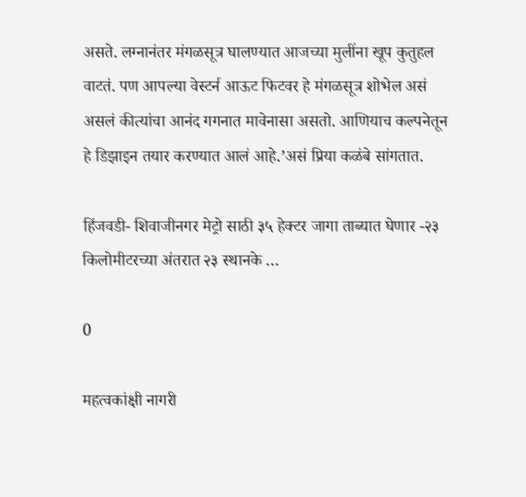असते. लग्नानंतर मंगळसूत्र घालण्यात आजच्या मुलींना खूप कुतुहल वाटतं. पण आपल्या वेस्टर्न आऊट फिटवर हे मंगळसूत्र शोभेल असं असलं कीत्यांचा आनंद गगनात मावेनासा असतो. आणियाच कल्पनेतून हे डिझाइन तयार करण्यात आलं आहे.’असं प्रिया कळंबे सांगतात.

हिंजवडी- शिवाजीनगर मेट्रो साठी ३५ हेक्टर जागा ताब्यात घेणार -२३ किलोमीटरच्या अंतरात २३ स्थानके …

0

महत्वकांक्षी नागरी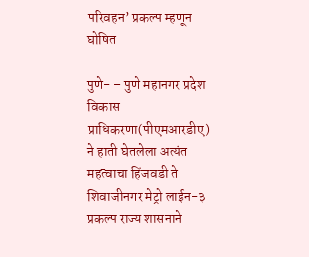परिवहन’ प्रकल्प म्हणून घोषित

पुणे- – पुणे महानगर प्रदेश विकास प्राधिकरणा(पीएमआरडीए) ने हाती घेतलेला अत्यंत महत्वाचा हिंजवडी ते शिवाजीनगर मेट्रो लाईन-३ प्रकल्प राज्य शासनाने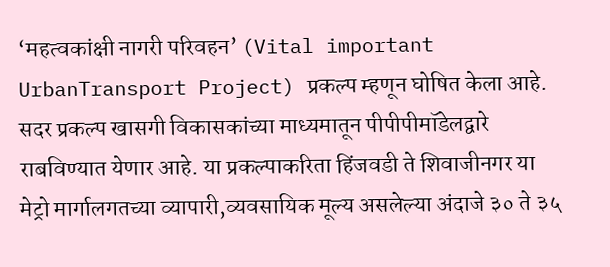‘महत्वकांक्षी नागरी परिवहन’ (Vital important UrbanTransport Project) प्रकल्प म्हणून घोषित केला आहे. सदर प्रकल्प खासगी विकासकांच्या माध्यमातून पीपीपीमॉडेलद्वारे राबविण्यात येणार आहे. या प्रकल्पाकरिता हिंजवडी ते शिवाजीनगर या मेट्रो मार्गालगतच्या व्यापारी,व्यवसायिक मूल्य असलेल्या अंदाजे ३० ते ३५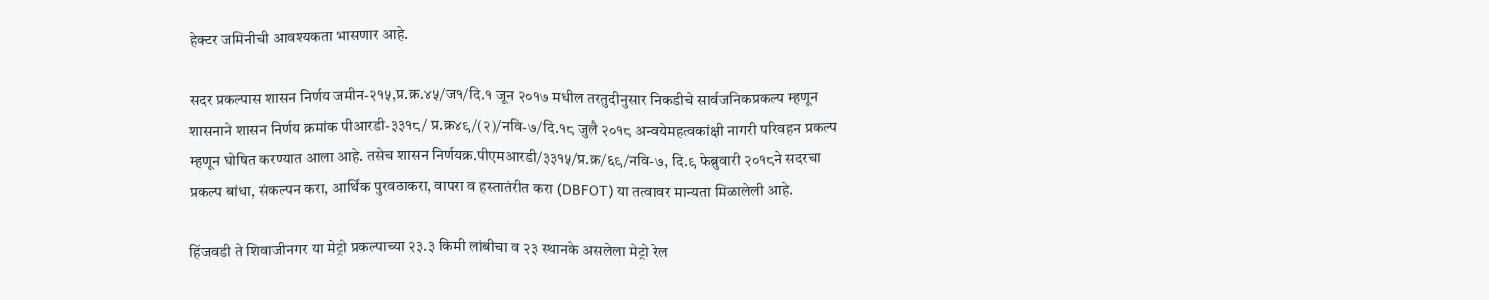हेक्टर जमिनीची आवश्यकता भासणार आहे.

सदर प्रकल्पास शासन निर्णय जमीन-२१५,प्र.क्र.४५/ज१/दि.१ जून २०१७ मधील तरतुदीनुसार निकडीचे सार्वजनिकप्रकल्प म्हणून शासनाने शासन निर्णय क्रमांक पीआरडी-३३१८/ प्र.क्र४९/(२)/नवि-७/दि.१८ जुलै २०१८ अन्वयेमहत्वकांक्षी नागरी परिवहन प्रकल्प म्हणून घोषित करण्यात आला आहे. तसेच शासन निर्णयक्र.पीएमआरडी/३३१५/प्र.क्र/६९/नवि-७, दि.९ फेब्रुवारी २०१८ने सदरचा प्रकल्प बांधा, संकल्पन करा, आर्थिक पुरवठाकरा, वापरा व हस्तातंरीत करा (DBFOT) या तत्वावर मान्यता मिळालेली आहे.

हिंजवडी ते शिवाजीनगर या मेट्रो प्रकल्पाच्या २३.३ किमी लांबीचा व २३ स्थानके असलेला मेट्रो रेल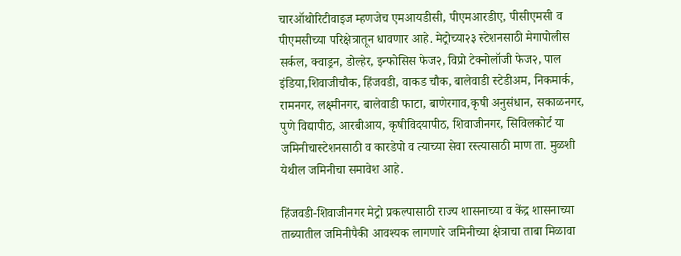चारऑथोरिटीवाइज म्हणजेच एमआयडीसी, पीएमआरडीए, पीसीएमसी व पीएमसीच्या परिक्षेत्रातून धावणार आहे. मेट्रोच्या२३ स्टेशनसाठी मेगापोलीस सर्कल, क्वाड्रन, डोल्हेर, इन्फोसिस फेज२, विप्रो टेक्नोलॉजी फेज२, पाल इंडिया,शिवाजीचौक, हिंजवडी, वाकड चौक, बालेवाडी स्टेडीअम, निकमार्क, रामनगर, लक्ष्मीनगर, बालेवाडी फाटा, बाणेरगाव,कृषी अनुसंधान, सकाळनगर, पुणे विद्यापीठ, आरबीआय, कृषीविदयापीठ, शिवाजीनगर, सिविलकोर्ट या जमिनीचास्टेशनसाठी व कारडेपो व त्याच्या सेवा रस्त्यासाठी माण ता. मुळशी येथील जमिनीचा समावेश आहे.

हिंजवडी-शिवाजीनगर मेट्रो प्रकल्पासाठी राज्य शासनाच्या व केंद्र शासनाच्या ताब्यातील जमिनीपैकी आवश्यक लागणारे जमिनीच्या क्षेत्राचा ताबा मिळावा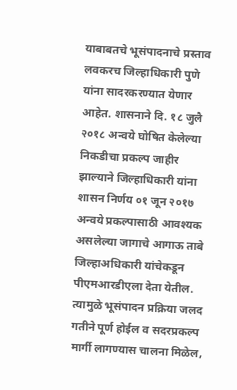याबाबतचे भूसंपादनाचे प्रस्ताव लवकरच जिल्हाधिकारी पुणे यांना सादरकरण्यात येणार आहेत. शासनाने दि. १८ जुलै २०१८ अन्वये घोषित केलेल्या निकडीचा प्रकल्प जाहीर झाल्याने जिल्हाधिकारी यांना शासन निर्णय ०१ जून २०१७ अन्वये प्रकल्पासाठी आवश्यक असलेल्या जागाचे आगाऊ ताबे जिल्हाअधिकारी यांचेकडून पीएमआरडीएला देता येतील. त्यामुळे भूसंपादन प्रक्रिया जलद गतीने पूर्ण होईल व सदरप्रकल्प मार्गी लागण्यास चालना मिळेल,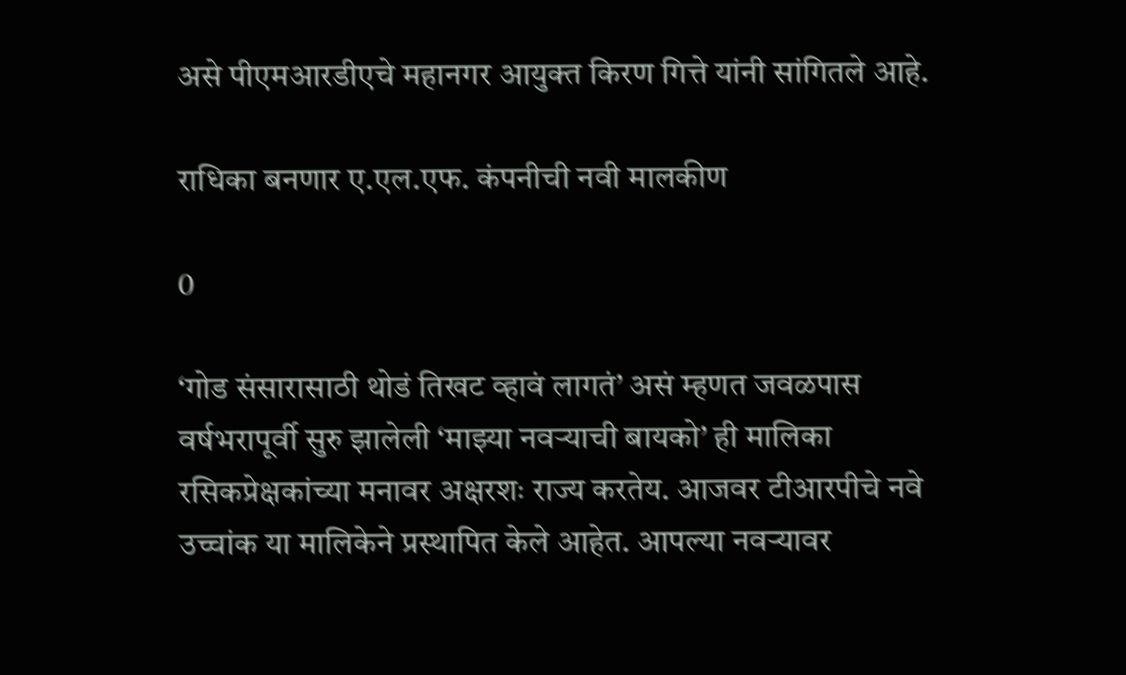असे पीएमआरडीएचे महानगर आयुक्त किरण गित्ते यांनी सांगितले आहे.

राधिका बनणार ए.एल.एफ. कंपनीची नवी मालकीण

0

‘गोड संसारासाठी थोडं तिखट व्हावं लागतं’ असं म्हणत जवळपास वर्षभरापूर्वी सुरु झालेली ‘माझ्या नवऱ्याची बायको’ ही मालिका रसिकप्रेक्षकांच्या मनावर अक्षरशः राज्य करतेय. आजवर टीआरपीचे नवे उच्चांक या मालिकेने प्रस्थापित केले आहेत. आपल्या नवऱ्यावर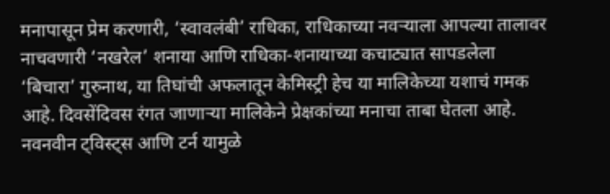मनापासून प्रेम करणारी, ‘स्वावलंबी’ राधिका, राधिकाच्या नवऱ्याला आपल्या तालावर नाचवणारी ‘नखरेल’ शनाया आणि राधिका-शनायाच्या कचाट्यात सापडलेला ‘बिचारा’ गुरुनाथ, या तिघांची अफलातून केमिस्ट्री हेच या मालिकेच्या यशाचं गमक आहे. दिवसेंदिवस रंगत जाणाऱ्या मालिकेने प्रेक्षकांच्या मनाचा ताबा घेतला आहे. नवनवीन ट्विस्ट्स आणि टर्न यामुळे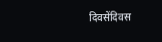दिवसेंदिवस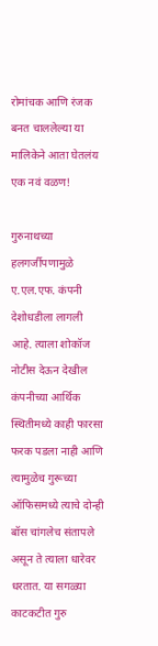रोमांचक आणि रंजक बनत चाललेल्या या मालिकेने आता घेतलंय एक नवं वळण!

गुरुनाथच्या हलगर्जीपणामुळे ए.एल.एफ. कंपनी देशोधडीला लागली आहे. त्याला शोकॉज नोटीस देऊन देखील कंपनीच्या आर्थिक स्थितीमध्ये काही फारसा फरक पडला नाही आणि त्यामुळेच गुरूच्या ऑफिसमध्ये त्याचे दोन्ही बॉस चांगलेच संतापले असून ते त्याला धारेवर धरतात. या सगळ्या काटकटीत गुरु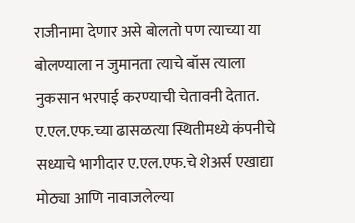राजीनामा देणार असे बोलतो पण त्याच्या या बोलण्याला न जुमानता त्याचे बॉस त्याला नुकसान भरपाई करण्याची चेतावनी देतात. ए.एल.एफ.च्या ढासळत्या स्थितीमध्ये कंपनीचे सध्याचे भागीदार ए.एल.एफ.चे शेअर्स एखाद्या मोठ्या आणि नावाजलेल्या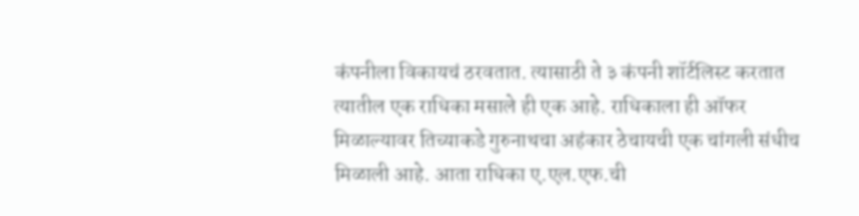कंपनीला विकायचं ठरवतात. त्यासाठी ते ३ कंपनी शॉर्टलिस्ट करतात त्यातील एक राधिका मसाले ही एक आहे. राधिकाला ही ऑफर मिळाल्यावर तिच्याकडे गुरुनाथचा अहंकार ठेचायची एक चांगली संधीच मिळाली आहे. आता राधिका ए.एल.एफ.ची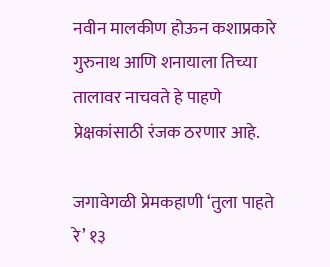नवीन मालकीण होऊन कशाप्रकारे गुरुनाथ आणि शनायाला तिच्या तालावर नाचवते हे पाहणे प्रेक्षकांसाठी रंजक ठरणार आहे.

जगावेगळी प्रेमकहाणी ‘तुला पाहते रे’ १३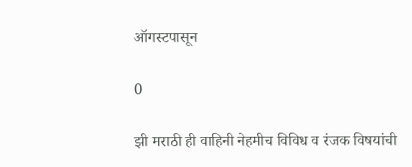ऑगस्टपासून

0

झी मराठी ही वाहिनी नेहमीच विविध व रंजक विषयांची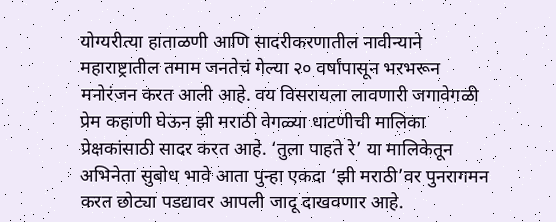योग्यरीत्या हाताळणी आणि सादरीकरणातील नावीन्याने महाराष्ट्रातील तमाम जनतेचं गेल्या २० वर्षांपासून भरभरून मनोरंजन करत आली आहे. वय विसरायला लावणारी जगावेगळी प्रेम कहाणी घेऊन झी मराठी वेगळ्या धाटणीची मालिका प्रेक्षकांसाठी सादर करत आहे. ‘तुला पाहते रे’ या मालिकेतून अभिनेता सुबोध भावे आता पुन्हा एकदा ‘झी मराठी’वर पुनरागमन करत छोट्या पडद्यावर आपली जादू दाखवणार आहे.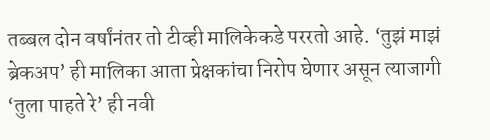तब्बल दोन वर्षांनंतर तो टीव्ही मालिकेकडे पररतो आहे. ‘तुझं माझं ब्रेकअप’ ही मालिका आता प्रेक्षकांचा निरोप घेणार असून त्याजागी ‘तुला पाहते रे’ ही नवी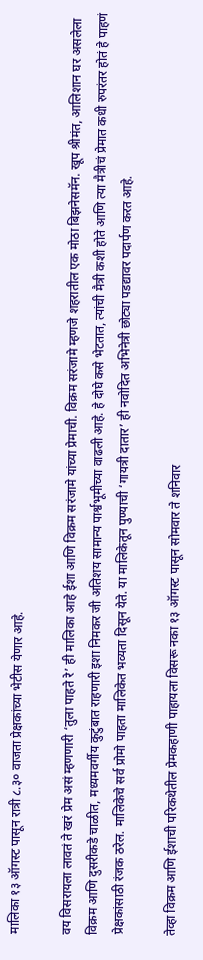मालिका १३ ऑगस्ट पासून रात्री ८.३० वाजता प्रेक्षकांच्या भेटीस येणार आहे.

वय विसरायला लावतं ते खरं प्रेम असं म्हणणारी ‘तुला पाहते रे’ ही मालिका आहे ईशा आणि विक्रम सरंजामे यांच्या प्रेमाची. विक्रम सरंजामे म्हणजे शहरातील एक मोठा बिझनेसमॅन. खूप श्रीमंत, आलिशान घर असलेला विक्रम आणि दुसरीकडे चाळीत, मध्यमवर्गीय कुटुंबात राहणारी इशा निमकर जी अतिशय सामान्य पार्श्वभूमीच्या वाढली आहे. हे दोघे कसे भेटतात, त्यांची मैत्री कशी होते आणि त्या मैत्रीचं प्रेमात कधी रुपरंतर होतं हे पाहणं प्रेक्षकांसाठी रंजक ठरेल. मालिकेचे सर्व प्रोमो पाहता मालिकेत भव्यता दिसून येते. या मालिकेतून पुण्याची ‘गायत्री दातार’ ही नवोदित अभिनेत्री छोट्या पडद्यावर पदार्पण करत आहे.

तेव्हा विक्रम आणि ईशाची परिकथेतील प्रेमकहाणी पाहायला विसरू नका १३ ऑगस्ट पासून सोमवार ते शनिवार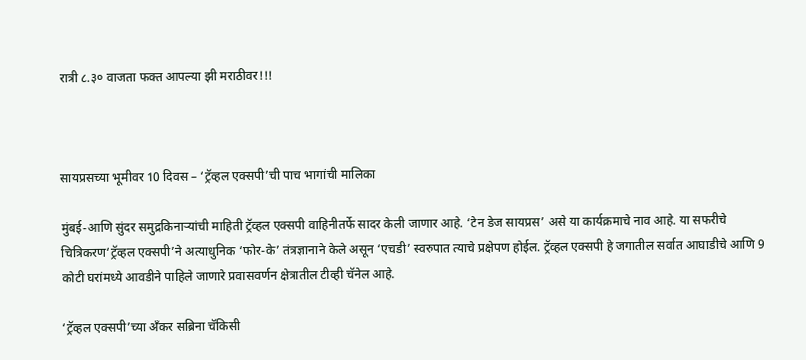रात्री ८.३० वाजता फक्त आपल्या झी मराठीवर!!!



सायप्रसच्या भूमीवर 10 दिवस – ‘ट्रॅव्हल एक्सपी’ची पाच भागांची मालिका

मुंबई-आणि सुंदर समुद्रकिनाऱ्यांची माहिती ट्रॅव्हल एक्सपी वाहिनीतर्फे सादर केली जाणार आहे. ‘टेन डेज सायप्रस’ असे या कार्यक्रमाचे नाव आहे. या सफरीचे चित्रिकरण‘ट्रॅव्हल एक्सपी’ने अत्याधुनिक ‘फोर-के’ तंत्रज्ञानाने केले असून ‘एचडी’ स्वरुपात त्याचे प्रक्षेपण होईल. ट्रॅव्हल एक्सपी हे जगातील सर्वात आघाडीचे आणि 9 कोटी घरांमध्ये आवडीने पाहिले जाणारे प्रवासवर्णन क्षेत्रातील टीव्ही चॅनेल आहे.

‘ट्रॅव्हल एक्सपी’च्या ॲंकर सब्रिना चॅकिसी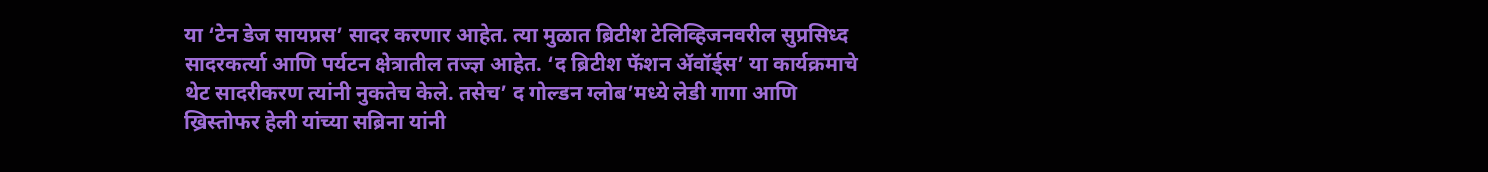या ‘टेन डेज सायप्रस’ सादर करणार आहेत. त्या मुळात ब्रिटीश टेलिव्हिजनवरील सुप्रसिध्द सादरकर्त्या आणि पर्यटन क्षेत्रातील तज्ज्ञ आहेत. ‘द ब्रिटीश फॅशन ॲवॉर्ड्स’ या कार्यक्रमाचे थेट सादरीकरण त्यांनी नुकतेच केले. तसेच’ द गोल्डन ग्लोब’मध्ये लेडी गागा आणि ख्रिस्तोफर हेली यांच्या सब्रिना यांनी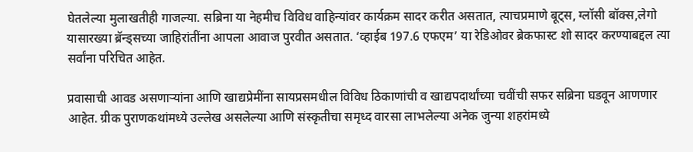घेतलेल्या मुलाखतीही गाजल्या. सब्रिना या नेहमीच विविध वाहिन्यांवर कार्यक्रम सादर करीत असतात, त्याचप्रमाणे बूट्स, ग्लॉसी बॉक्स,लेगो यासारख्या ब्रॅन्ड्सच्या जाहिरांतींना आपला आवाज पुरवीत असतात. ‘व्हाईब 197.6 एफएम’ या रेडिओवर ब्रेकफास्ट शो सादर करण्याबद्दल त्या सर्वांना परिचित आहेत.

प्रवासाची आवड असणाऱ्यांना आणि खाद्यप्रेमींना सायप्रसमधील विविध ठिकाणांची व खाद्यपदार्थांच्या चवींची सफर सब्रिना घडवून आणणार आहेत. ग्रीक पुराणकथांमध्ये उल्लेख असलेल्या आणि संस्कृतीचा समृध्द वारसा लाभलेल्या अनेक जुन्या शहरांमध्ये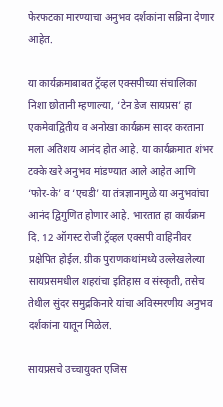फेरफटका मारण्याचा अनुभव दर्शकांना सब्रिना देणार आहेत.

या कार्यक्रमाबाबत ट्रॅव्हल एक्सपीच्या संचालिका निशा छोतानी म्हणाल्या, ‘टेन डेज सायप्रस’ हा एकमेवाद्वितीय व अनोखा कार्यक्रम सादर करताना मला अतिशय आनंद होत आहे. या कार्यक्रमात शंभर टक्के खरे अनुभव मांडण्यात आले आहेत आणि ‘फोर-के’ व ‘एचडी’ या तंत्रज्ञानामुळे या अनुभवांचा आनंद द्विगुणित होणार आहे. भारतात हा कार्यक्रम दि. 12 ऑगस्ट रोजी ट्रॅव्हल एक्सपी वाहिनीवर प्रक्षेपित होईल. ग्रीक पुराणकथांमध्ये उल्लेखलेल्या सायप्रसमधील शहरांचा इतिहास व संस्कृती, तसेच तेथील सुंदर समुद्रकिनारे यांचा अविस्मरणीय अनुभव दर्शकांना यातून मिळेल.

सायप्रसचे उच्चायुक्त एजिस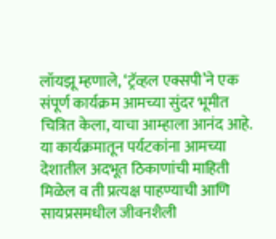लॉयझू म्हणाले, ‘ट्रॅव्हल एक्सपी’ने एक संपूर्ण कार्यक्रम आमच्या सुंदर भूमीत चित्रित केला, याचा आम्हाला आनंद आहे. या कार्यक्रमातून पर्यटकांना आमच्या देशातील अदभूत ठिकाणांची माहिती मिळेल व ती प्रत्यक्ष पाहण्याची आणि सायप्रसमधील जीवनशैली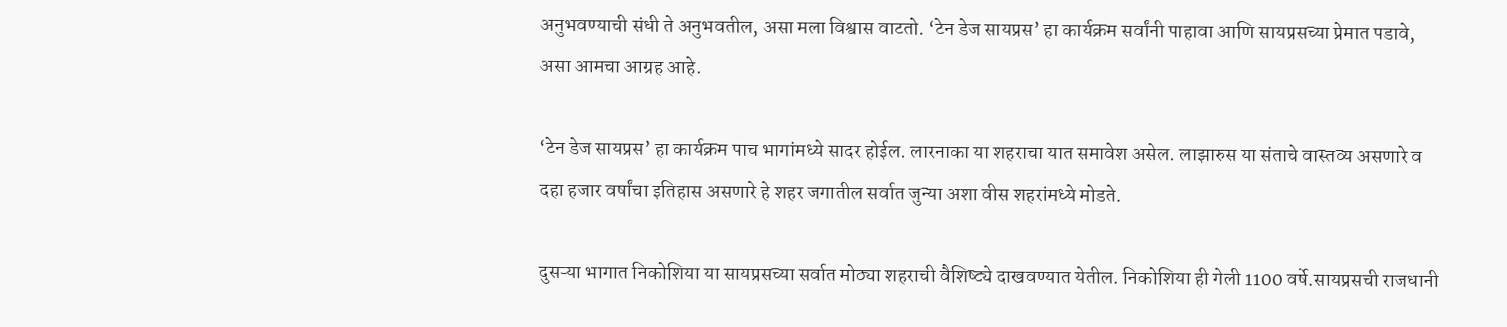अनुभवण्याची संधी ते अनुभवतील, असा मला विश्वास वाटतो. ‘टेन डेज सायप्रस’ हा कार्यक्रम सर्वांनी पाहावा आणि सायप्रसच्या प्रेमात पडावे, असा आमचा आग्रह आहे.

‘टेन डेज सायप्रस’ हा कार्यक्रम पाच भागांमध्ये सादर होईल. लारनाका या शहराचा यात समावेश असेल. लाझारुस या संताचे वास्तव्य असणारे व दहा हजार वर्षांचा इतिहास असणारे हे शहर जगातील सर्वात जुन्या अशा वीस शहरांमध्ये मोडते.

दुसऱ्या भागात निकोशिया या सायप्रसच्या सर्वात मोठ्या शहराची वैशिष्ट्ये दाखवण्यात येतील. निकोशिया ही गेली 1100 वर्षे.सायप्रसची राजधानी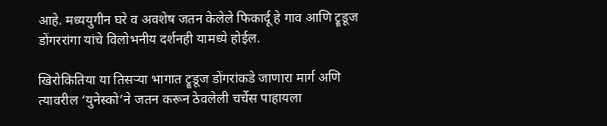आहे. मध्ययुगीन घरे व अवशेष जतन केलेले फिकार्दू हे गाव आणि ट्रूडूज डोंगररांगा यांचे विलोभनीय दर्शनही यामध्ये होईल.

खिरोकितिया या तिसऱ्या भागात ट्रूडूज डोंगरांकडे जाणारा मार्ग अणि त्यावरील ‘युनेस्को’ने जतन करून ठेवलेली चर्चेस पाहायला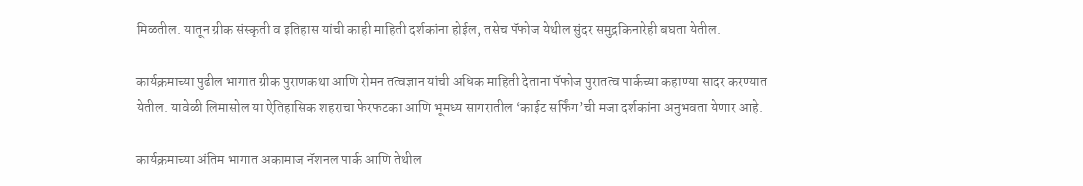मिळतील. यातून ग्रीक संस्कृती व इतिहास यांची काही माहिती दर्शकांना होईल, तसेच पॅफोज येथील सुंदर समुद्रकिनारेही बघता येतील.

कार्यक्रमाच्या पुढील भागात ग्रीक पुराणकथा आणि रोमन तत्वज्ञान यांची अधिक माहिती देताना पॅफोज पुरातत्व पार्कच्या कहाण्या सादर करण्यात येतील. यावेळी लिमासोल या ऐतिहासिक शहराचा फेरफटका आणि भूमध्य सागरातील ‘काईट सर्फिंग’ची मजा दर्शकांना अनुभवता येणार आहे.

कार्यक्रमाच्या अंतिम भागात अकामाज नॅशनल पार्क आणि तेथील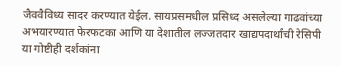जैववैविध्य सादर करण्यात येईल. सायप्रसमधील प्रसिध्द असलेल्या गाढवांच्या अभयारण्यात फेरफटका आणि या देशातील लज्जतदार खाद्यपदार्थांची रेसिपी या गोष्टीही दर्शकांना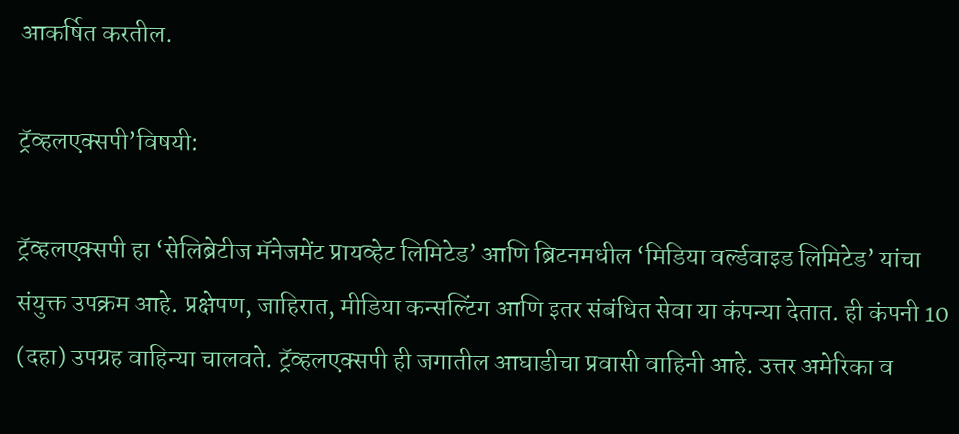आकर्षित करतील.

ट्रॅव्हलएक्सपी’विषयी:

ट्रॅव्हलएक्सपी हा ‘सेलिब्रेटीज मॅनेजमेंट प्रायव्हेट लिमिटेड’ आणि ब्रिटनमधील ‘मिडिया वर्ल्डवाइड लिमिटेड’ यांचा संयुक्त उपक्रम आहे. प्रक्षेपण, जाहिरात, मीडिया कन्सल्टिंग आणि इतर संबंधित सेवा या कंपन्या देतात. ही कंपनी 10 (दहा) उपग्रह वाहिन्या चालवते. ट्रॅव्हलएक्सपी ही जगातील आघाडीचा प्रवासी वाहिनी आहे. उत्तर अमेरिका व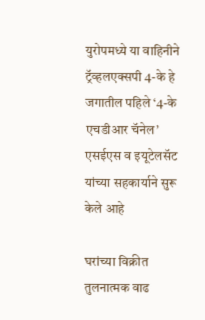युरोपमध्ये या वाहिनीने ट्रॅव्हलएक्सपी 4-के हे जगातील पहिले ‘4-के एचडीआर चॅनेल’ एसईएस व इयूटेलसॅट यांच्या सहकार्याने सुरू केले आहे

घरांच्या विक्रीत तुलनात्मक वाढ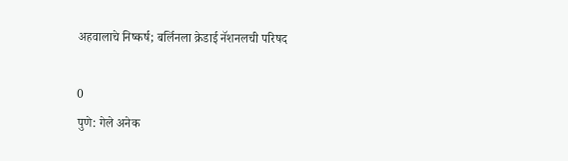अहवालाचे निष्कर्ष; बर्लिनला क्रेडाई नॅशनलची परिषद

0
पुणे: गेले अनेक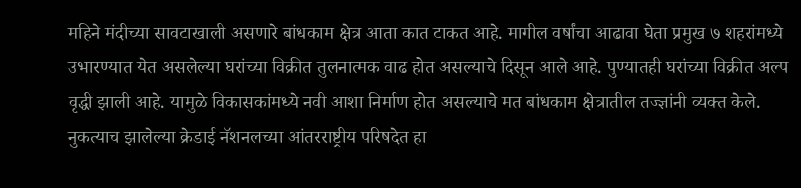महिने मंदीच्या सावटाखाली असणारे बांधकाम क्षेत्र आता कात टाकत आहे. मागील वर्षांचा आढावा घेता प्रमुख ७ शहरांमध्ये उभारण्यात येत असलेल्या घरांच्या विक्रीत तुलनात्मक वाढ होत असल्याचे दिसून आले आहे. पुण्यातही घरांच्या विक्रीत अल्प वृद्धी झाली आहे. यामुळे विकासकांमध्ये नवी आशा निर्माण होत असल्याचे मत बांधकाम क्षेत्रातील तज्ज्ञांनी व्यक्त केले. नुकत्याच झालेल्या क्रेडाई नॅशनलच्या आंतरराष्ट्रीय परिषदेत हा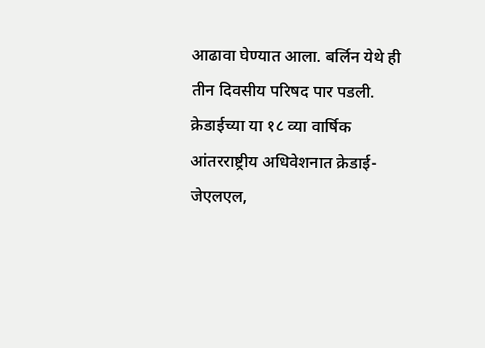आढावा घेण्यात आला. बर्लिन येथे ही तीन दिवसीय परिषद पार पडली.
क्रेडाईच्या या १८ व्या वार्षिक आंतरराष्ट्रीय अधिवेशनात क्रेडाई-जेएलएल,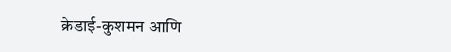क्रेडाई-कुशमन आणि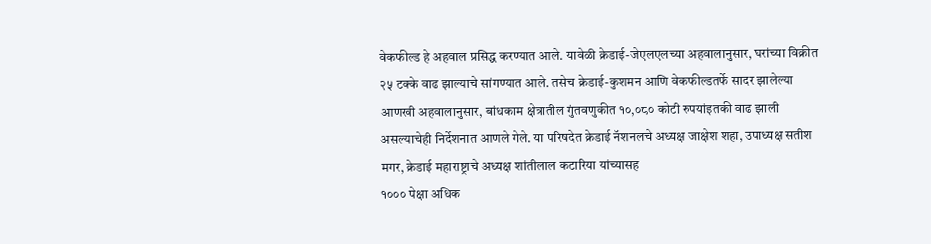वेकफील्ड हे अहवाल प्रसिद्ध करण्यात आले. यावेळी क्रेडाई-जेएलएलच्या अहवालानुसार, घरांच्या विक्रीत २५ टक्के वाढ झाल्याचे सांगण्यात आले. तसेच क्रेडाई-कुशमन आणि वेकफील्डतर्फे सादर झालेल्या आणखी अहवालानुसार, बांधकाम क्षेत्रातील गुंतवणुकीत १०,०८० कोटी रुपयांइतकी वाढ झाली असल्याचेही निर्देशनात आणले गेले. या परिषदेत क्रेडाई नॅशनलचे अध्यक्ष जाक्षेश शहा, उपाध्यक्ष सतीश मगर, क्रेडाई महाराष्ट्राचे अध्यक्ष शांतीलाल कटारिया यांच्यासह
१००० पेक्षा अधिक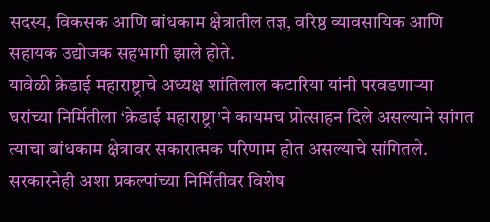सदस्य, विकसक आणि बांधकाम क्षेत्रातील तज्ञ, वरिष्ठ व्यावसायिक आणि सहायक उद्योजक सहभागी झाले होते.
यावेळी क्रेडाई महाराष्ट्राचे अध्यक्ष शांतिलाल कटारिया यांनी परवडणाऱ्या घरांच्या निर्मितीला ‘क्रेडाई महाराष्ट्रा’ने कायमच प्रोत्साहन दिले असल्याने सांगत त्याचा बांधकाम क्षेत्रावर सकारात्मक परिणाम होत असल्याचे सांगितले. सरकारनेही अशा प्रकल्पांच्या निर्मितीवर विशेष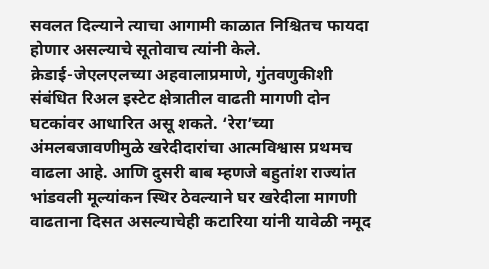सवलत दिल्याने त्याचा आगामी काळात निश्चितच फायदा होणार असल्याचे सूतोवाच त्यांनी केले.
क्रेडाई-जेएलएलच्या अहवालाप्रमाणे, गुंतवणुकीशी संबंधित रिअल इस्टेट क्षेत्रातील वाढती मागणी दोन घटकांवर आधारित असू शकते. ‘रेरा’च्या अंमलबजावणीमुळे खरेदीदारांचा आत्मविश्वास प्रथमच वाढला आहे. आणि दुसरी बाब म्हणजे बहुतांश राज्यांत भांडवली मूल्यांकन स्थिर ठेवल्याने घर खरेदीला मागणी वाढताना दिसत असल्याचेही कटारिया यांनी यावेळी नमूद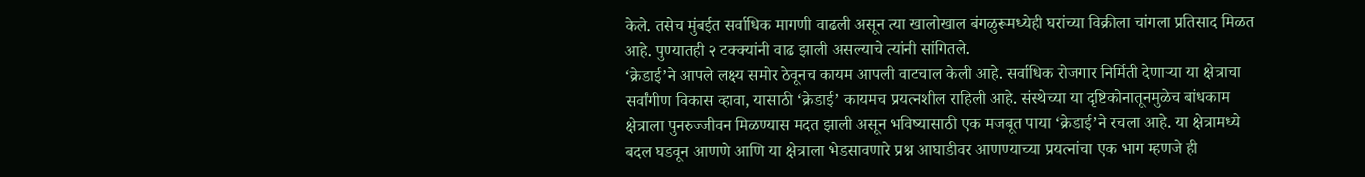केले. तसेच मुंबईत सर्वाधिक मागणी वाढली असून त्या खालोखाल बंगळुरूमध्येही घरांच्या विक्रीला चांगला प्रतिसाद मिळत आहे. पुण्यातही २ टक्क्यांनी वाढ झाली असल्याचे त्यांनी सांगितले.
‘क्रेडाई’ने आपले लक्ष्य समोर ठेवूनच कायम आपली वाटचाल केली आहे. सर्वाधिक रोजगार निर्मिती देणाऱ्या या क्षेत्राचा सर्वांगीण विकास व्हावा, यासाठी ‘क्रेडाई’ कायमच प्रयत्नशील राहिली आहे. संस्थेच्या या दृष्टिकोनातूनमुळेच बांधकाम क्षेत्राला पुनरुज्जीवन मिळण्यास मदत झाली असून भविष्यासाठी एक मजबूत पाया ‘क्रेडाई’ने रचला आहे. या क्षेत्रामध्ये बदल घडवून आणणे आणि या क्षेत्राला भेडसावणारे प्रश्न आघाडीवर आणण्याच्या प्रयत्नांचा एक भाग म्हणजे ही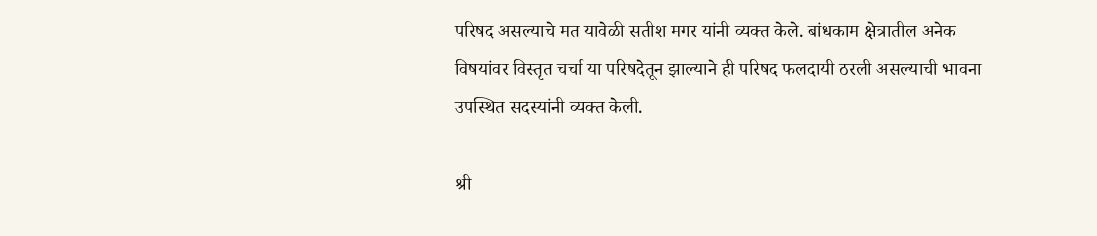परिषद असल्याचे मत यावेळी सतीश मगर यांनी व्यक्त केले. बांधकाम क्षेत्रातील अनेक विषयांवर विस्तृत चर्चा या परिषदेतून झाल्याने ही परिषद फलदायी ठरली असल्याची भावना उपस्थित सदस्यांनी व्यक्त केली.

श्री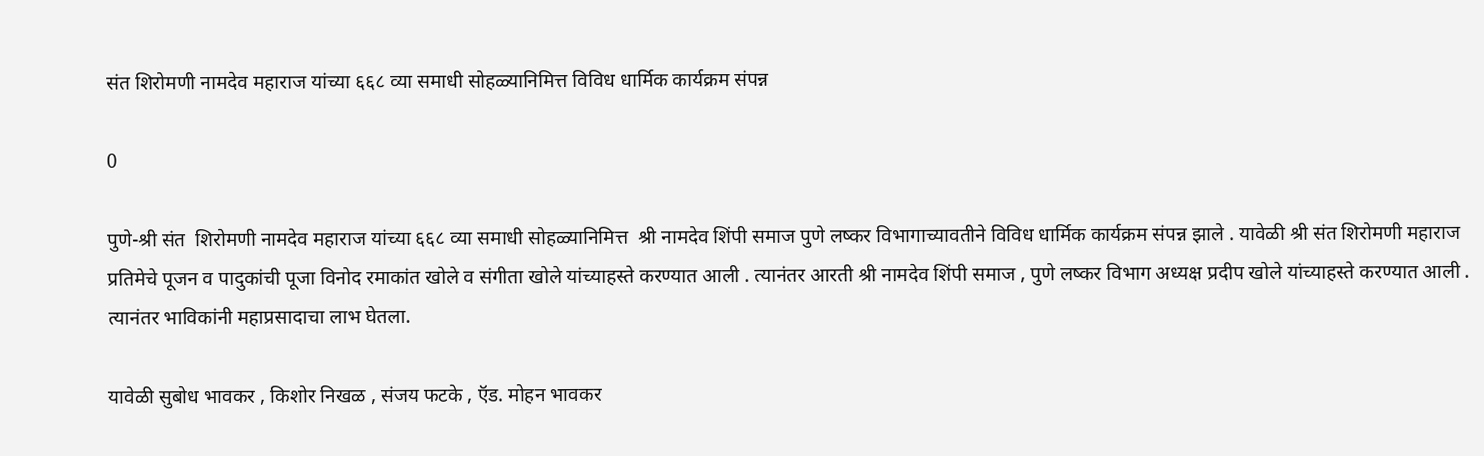संत शिरोमणी नामदेव महाराज यांच्या ६६८ व्या समाधी सोहळ्यानिमित्त विविध धार्मिक कार्यक्रम संपन्न

0

पुणे-श्री संत  शिरोमणी नामदेव महाराज यांच्या ६६८ व्या समाधी सोहळ्यानिमित्त  श्री नामदेव शिंपी समाज पुणे लष्कर विभागाच्यावतीने विविध धार्मिक कार्यक्रम संपन्न झाले . यावेळी श्री संत शिरोमणी महाराज प्रतिमेचे पूजन व पादुकांची पूजा विनोद रमाकांत खोले व संगीता खोले यांच्याहस्ते करण्यात आली . त्यानंतर आरती श्री नामदेव शिंपी समाज , पुणे लष्कर विभाग अध्यक्ष प्रदीप खोले यांच्याहस्ते करण्यात आली . त्यानंतर भाविकांनी महाप्रसादाचा लाभ घेतला.

यावेळी सुबोध भावकर , किशोर निखळ , संजय फटके , ऍड. मोहन भावकर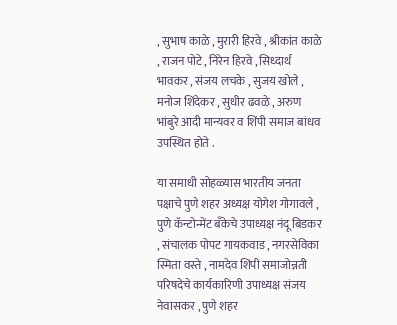, सुभाष काळे , मुरारी हिरवे , श्रीकांत काळे , राजन पोटे , निरेन हिरवे , सिध्दार्थ भावकर , संजय लचके , सुजय खोले , मनोज शिंदेकर , सुधीर ढवळे , अरुण भांबुरे आदी मान्यवर व शिंपी समाज बांधव उपस्थित होते .

या समाधी सोहळ्यास भारतीय जनता पक्षाचे पुणे शहर अध्यक्ष योगेश गोगावले , पुणे कॅन्टोन्मेंट बँकेचे उपाध्यक्ष नंदू बिडकर , संचालक पोपट गायकवाड , नगरसेविका स्मिता वस्ते , नामदेव शिंपी समाजोन्नती परिषदेचे कार्यकारिणी उपाध्यक्ष संजय नेवासकर , पुणे शहर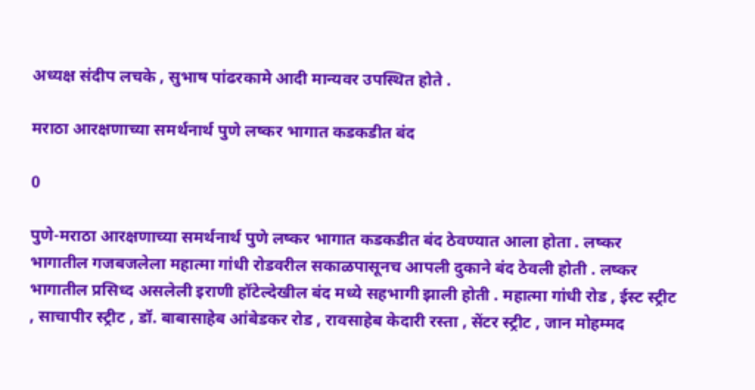अध्यक्ष संदीप लचके , सुभाष पांढरकामे आदी मान्यवर उपस्थित होते .

मराठा आरक्षणाच्या समर्थनार्थ पुणे लष्कर भागात कडकडीत बंद

0

पुणे-मराठा आरक्षणाच्या समर्थनार्थ पुणे लष्कर भागात कडकडीत बंद ठेवण्यात आला होता . लष्कर भागातील गजबजलेला महात्मा गांधी रोडवरील सकाळपासूनच आपली दुकाने बंद ठेवली होती . लष्कर भागातील प्रसिध्द असलेली इराणी हॉटेल्देखील बंद मध्ये सहभागी झाली होती . महात्मा गांधी रोड , ईस्ट स्ट्रीट , साचापीर स्ट्रीट , डॉ. बाबासाहेब आंबेडकर रोड , रावसाहेब केदारी रस्ता , सेंटर स्ट्रीट , जान मोहम्मद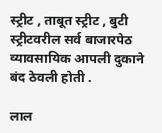स्ट्रीट , ताबूत स्ट्रीट , बुटी स्ट्रीटवरील सर्व बाजारपेठ व्यावसायिक आपली दुकाने बंद ठेवली होती .

लाल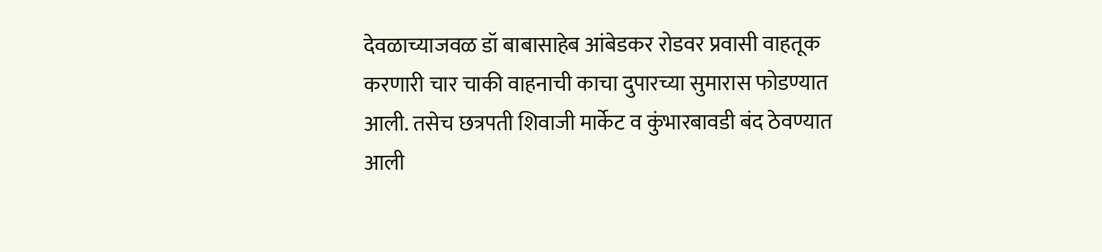देवळाच्याजवळ डॉ बाबासाहेब आंबेडकर रोडवर प्रवासी वाहतूक करणारी चार चाकी वाहनाची काचा दुपारच्या सुमारास फोडण्यात आली. तसेच छत्रपती शिवाजी मार्केट व कुंभारबावडी बंद ठेवण्यात आली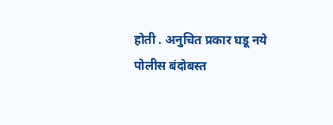होती . अनुचित प्रकार घडू नये पोलीस बंदोबस्त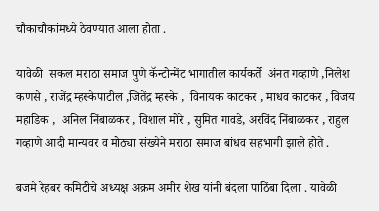चौकाचौकांमध्ये ठेवण्यात आला होता .

यावेळी  सकल मराठा समाज पुणे कॅन्टोन्मेंट भागातील कार्यकर्ते  अंनत गव्हाणे ,निलेश कणसे , राजेंद्र म्हस्केपाटील ,जितेंद्र म्हस्के ,  विनायक काटकर , माधव काटकर , विजय महाडिक ,  अनिल निंबाळकर , विशाल मोरे , सुमित गावडे, अरविंद निंबाळकर , राहुल गव्हाणे आदी मान्यवर व मोठ्या संख्येने मराठा समाज बांधव सहभागी झाले होते .

बजमे रेहबर कमिटीचे अध्यक्ष अक्रम अमीर शेख यांनी बंदला पाठिंबा दिला . यावेळी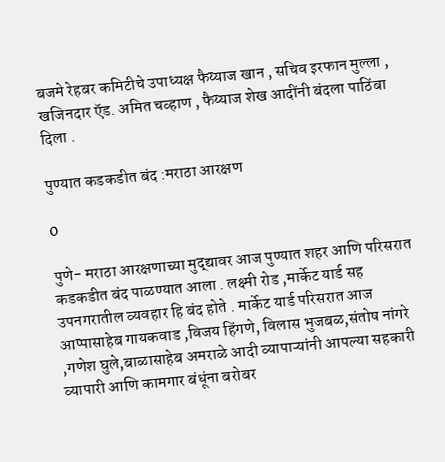बजमे रेहबर कमिटीचे उपाध्यक्ष फैय्याज खान , सचिव इरफान मुल्ला , खजिनदार ऍड. अमित चव्हाण , फैय्याज शेख आदींनी बंदला पाठिंबा दिला .

पुण्यात कडकडीत बंद :मराठा आरक्षण

0

पुणे- मराठा आरक्षणाच्या मुद्द्यावर आज पुण्यात शहर आणि परिसरात कडकडीत बंद पाळण्यात आला . लक्ष्मी रोड ,मार्केट यार्ड सह उपनगरातील व्यवहार हि बंद होते . मार्केट यार्ड परिसरात आज आप्पासाहेब गायकवाड ,विजय हिंगणे, विलास भुजबळ,संतोष नांगरे ,गणेश घुले,बाळासाहेब अमराळे आदी व्यापाऱ्यांनी आपल्या सहकारी व्यापारी आणि कामगार बंधूंना बरोबर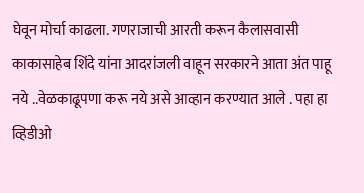घेवून मोर्चा काढला. गणराजाची आरती करून कैलासवासी काकासाहेब शिंदे यांना आदरांजली वाहून सरकारने आता अंत पाहू नये ..वेळकाढूपणा करू नये असे आव्हान करण्यात आले . पहा हा व्हिडीओ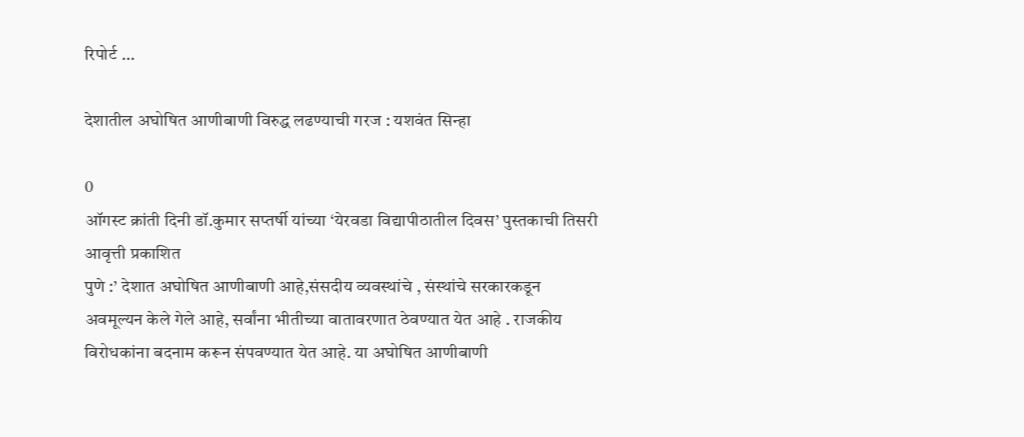रिपोर्ट …

देशातील अघोषित आणीबाणी विरुद्ध लढण्याची गरज : यशवंत सिन्हा

0
ऑगस्ट क्रांती दिनी डॉ.कुमार सप्तर्षी यांच्या ‘येरवडा विद्यापीठातील दिवस’ पुस्तकाची तिसरी आवृत्ती प्रकाशित
पुणे :’ देशात अघोषित आणीबाणी आहे,संसदीय व्यवस्थांचे , संस्थांचे सरकारकडून अवमूल्यन केले गेले आहे, सर्वांना भीतीच्या वातावरणात ठेवण्यात येत आहे . राजकीय विरोधकांना बदनाम करून संपवण्यात येत आहे. या अघोषित आणीबाणी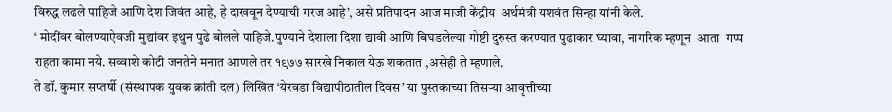विरुद्ध लढले पाहिजे आणि देश जिवंत आहे, हे दाखवून देण्याची गरज आहे’, असे प्रतिपादन आज माजी केंद्रीय  अर्थमंत्री यशवंत सिन्हा यांनी केले.
‘ मोदींवर बोलण्याऐवजी मुद्यांवर इथुन पुढे बोलले पाहिजे.पुण्याने देशाला दिशा द्यावी आणि बिघडलेल्या गोष्टी दुरुस्त करण्यात पुढाकार घ्यावा, नागरिक म्हणून  आता  गप्प राहता कामा नये. सव्वाशे कोटी जनतेने मनात आणले तर १९७७ सारखे निकाल येऊ शकतात ,असेही ते म्हणाले.
ते डॉ. कुमार सप्तर्षी (संस्थापक युवक क्रांती दल) लिखित ‘येरवडा विद्यापीठातील दिवस’ या पुस्तकाच्या तिसर्‍या आवृत्तीच्या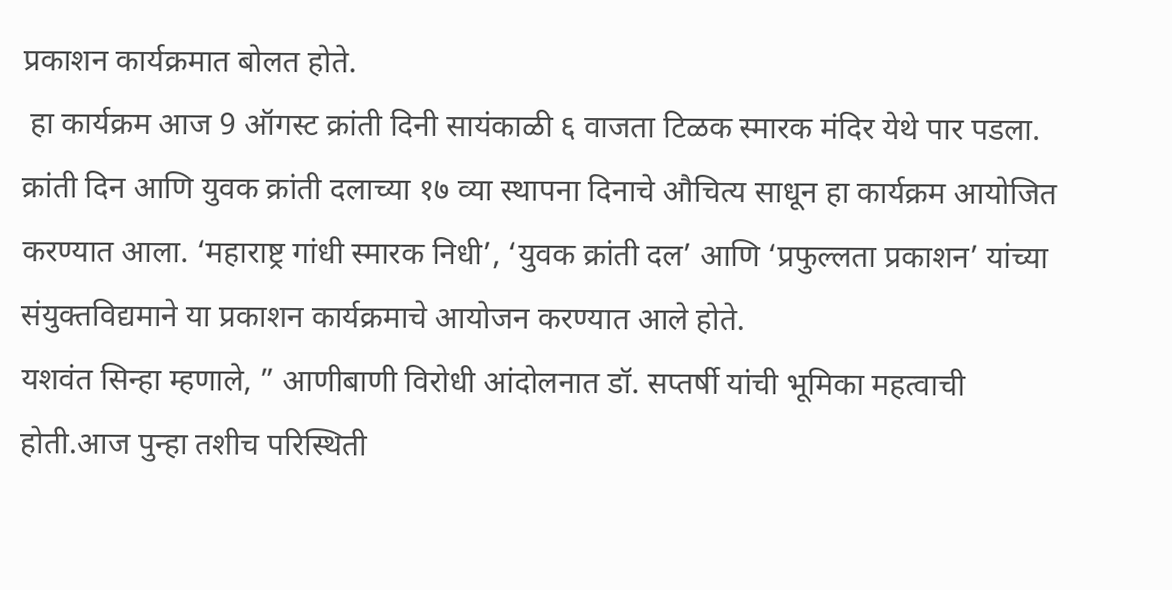प्रकाशन कार्यक्रमात बोलत होते.
 हा कार्यक्रम आज 9 ऑगस्ट क्रांती दिनी सायंकाळी ६ वाजता टिळक स्मारक मंदिर येथे पार पडला.
क्रांती दिन आणि युवक क्रांती दलाच्या १७ व्या स्थापना दिनाचे औचित्य साधून हा कार्यक्रम आयोजित करण्यात आला. ‘महाराष्ट्र गांधी स्मारक निधी’, ‘युवक क्रांती दल’ आणि ‘प्रफुल्लता प्रकाशन’ यांच्या संयुक्तविद्यमाने या प्रकाशन कार्यक्रमाचे आयोजन करण्यात आले होते.
यशवंत सिन्हा म्हणाले, ” आणीबाणी विरोधी आंदोलनात डॉ. सप्तर्षी यांची भूमिका महत्वाची होती.आज पुन्हा तशीच परिस्थिती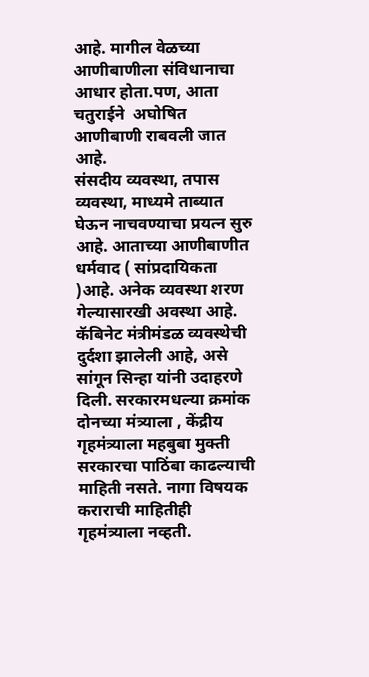आहे. मागील वेळच्या आणीबाणीला संविधानाचा आधार होता.पण, आता चतुराईने  अघोषित आणीबाणी राबवली जात आहे.
संसदीय व्यवस्था, तपास व्यवस्था, माध्यमे ताब्यात घेऊन नाचवण्याचा प्रयत्न सुरु आहे. आताच्या आणीबाणीत धर्मवाद ( सांप्रदायिकता )आहे. अनेक व्यवस्था शरण गेल्यासारखी अवस्था आहे.
कॅबिनेट मंत्रीमंडळ व्यवस्थेची दुर्दशा झालेली आहे, असे सांगून सिन्हा यांनी उदाहरणे दिली. सरकारमधल्या क्रमांक दोनच्या मंत्र्याला , केंद्रीय गृहमंत्र्याला महबुबा मुक्ती सरकारचा पाठिंबा काढल्याची माहिती नसते. नागा विषयक कराराची माहितीही गृहमंत्र्याला नव्हती.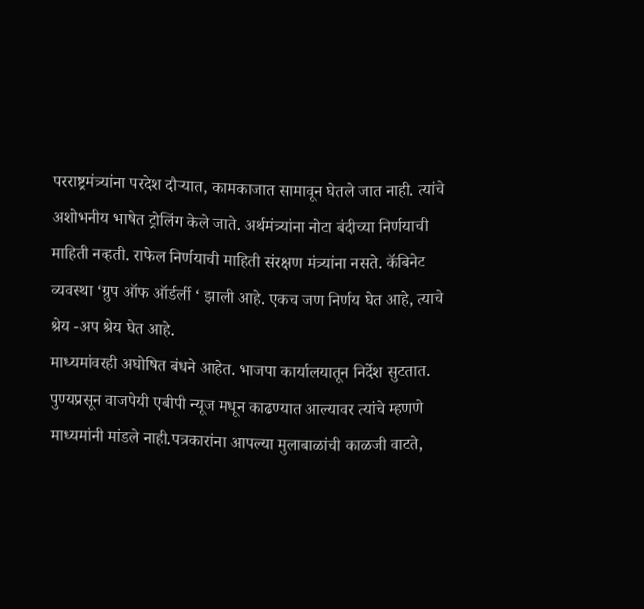परराष्ट्रमंत्र्यांना परदेश दौऱ्यात, कामकाजात सामावून घेतले जात नाही. त्यांचे अशोभनीय भाषेत ट्रोलिंग केले जाते. अर्थमंत्र्यांना नोटा बंदीच्या निर्णयाची माहिती नव्हती. राफेल निर्णयाची माहिती संरक्षण मंत्र्यांना नसते. कॅबिनेट व्यवस्था ‘ग्रुप ऑफ ऑर्डर्ली ‘ झाली आहे. एकच जण निर्णय घेत आहे, त्याचे श्रेय -अप श्रेय घेत आहे.
माध्यमांवरही अघोषित बंधने आहेत. भाजपा कार्यालयातून निर्देश सुटतात. पुण्यप्रसून वाजपेयी एबीपी न्यूज मधून काढण्यात आल्यावर त्यांचे म्हणणे माध्यमांनी मांडले नाही.पत्रकारांना आपल्या मुलाबाळांची काळजी वाटते,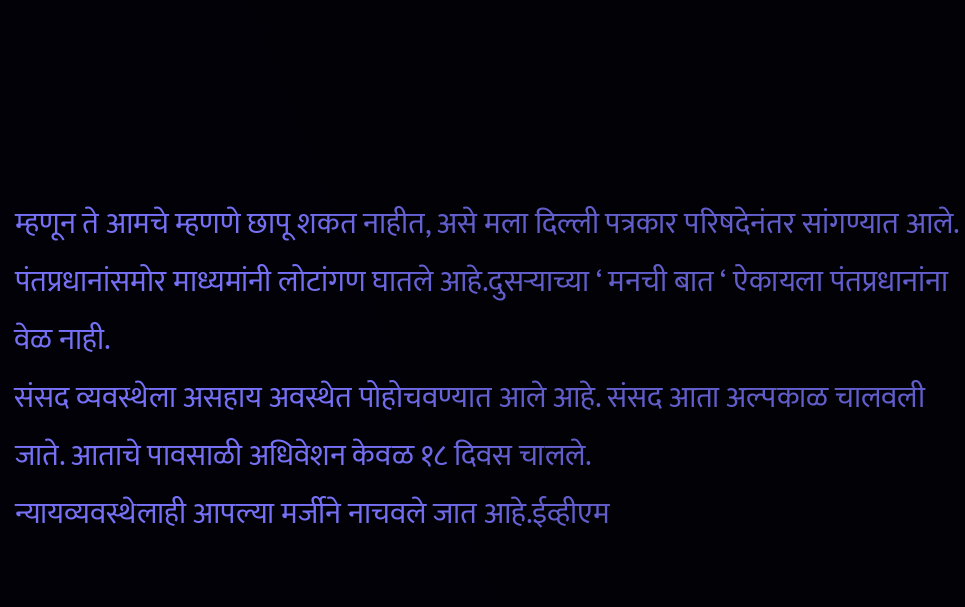म्हणून ते आमचे म्हणणे छापू शकत नाहीत, असे मला दिल्ली पत्रकार परिषदेनंतर सांगण्यात आले.
पंतप्रधानांसमोर माध्यमांनी लोटांगण घातले आहे.दुसऱ्याच्या ‘ मनची बात ‘ ऐकायला पंतप्रधानांना वेळ नाही.
संसद व्यवस्थेला असहाय अवस्थेत पोहोचवण्यात आले आहे. संसद आता अल्पकाळ चालवली जाते. आताचे पावसाळी अधिवेशन केवळ १८ दिवस चालले.
न्यायव्यवस्थेलाही आपल्या मर्जीने नाचवले जात आहे.ईव्हीएम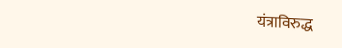यंत्राविरुद्ध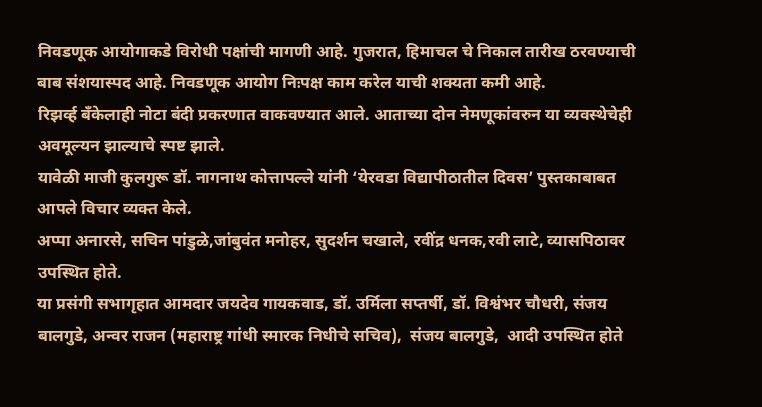निवडणूक आयोगाकडे विरोधी पक्षांची मागणी आहे. गुजरात, हिमाचल चे निकाल तारीख ठरवण्याची बाब संशयास्पद आहे. निवडणूक आयोग निःपक्ष काम करेल याची शक्यता कमी आहे.
रिझर्व्ह बॅंकेलाही नोटा बंदी प्रकरणात वाकवण्यात आले. आताच्या दोन नेमणूकांवरुन या व्यवस्थेचेही अवमूल्यन झाल्याचे स्पष्ट झाले.
यावेळी माजी कुलगुरू डॉ. नागनाथ कोत्तापल्ले यांनी ‘येरवडा विद्यापीठातील दिवस’ पुस्तकाबाबत आपले विचार व्यक्त केले.
अप्पा अनारसे, सचिन पांडुळे,जांबुवंत मनोहर, सुदर्शन चखाले, रवींद्र धनक,रवी लाटे, व्यासपिठावर उपस्थित होते.
या प्रसंगी सभागृहात आमदार जयदेव गायकवाड, डॉ. उर्मिला सप्तर्षी, डॉ. विश्वंभर चौधरी, संजय बालगुडे, अन्वर राजन (महाराष्ट्र गांधी स्मारक निधीचे सचिव),  संजय बालगुडे,  आदी उपस्थित होते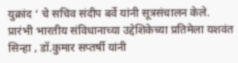युक्रांद ‘ चे सचिव संदीप बर्वे यांनी सूत्रसंचालन केले.
प्रारंभी भारतीय संविधानाच्या उद्देशिकेच्या प्रतिमेला यशवंत सिन्हा , डॉ.कुमार सप्तर्षी यांनी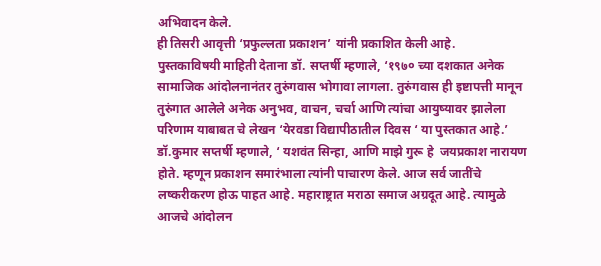अभिवादन केले.
ही तिसरी आवृत्ती ‘प्रफुल्लता प्रकाशन’ यांनी प्रकाशित केली आहे.
पुस्तकाविषयी माहिती देताना डॉ. सप्तर्षी म्हणाले, ‘१९७० च्या दशकात अनेक सामाजिक आंदोलनानंतर तुरुंगवास भोगावा लागला. तुरुंगवास ही इष्टापत्ती मानून तुरुंगात आलेले अनेक अनुभव, वाचन, चर्चा आणि त्यांचा आयुष्यावर झालेला परिणाम याबाबत चे लेखन ‘येरवडा विद्यापीठातील दिवस ‘ या पुस्तकात आहे.’
डॉ.कुमार सप्तर्षी म्हणाले, ‘ यशवंत सिन्हा, आणि माझे गुरू हे  जयप्रकाश नारायण होते. म्हणून प्रकाशन समारंभाला त्यांनी पाचारण केले. आज सर्व जातींचे लष्करीकरण होऊ पाहत आहे. महाराष्ट्रात मराठा समाज अग्रदूत आहे. त्यामुळे आजचे आंदोलन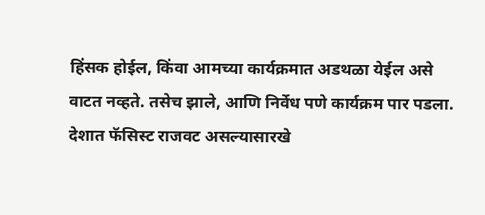हिंसक होईल, किंवा आमच्या कार्यक्रमात अडथळा येईल असे वाटत नव्हते. तसेच झाले, आणि निर्वेध पणे कार्यक्रम पार पडला.
देशात फॅसिस्ट राजवट असल्यासारखे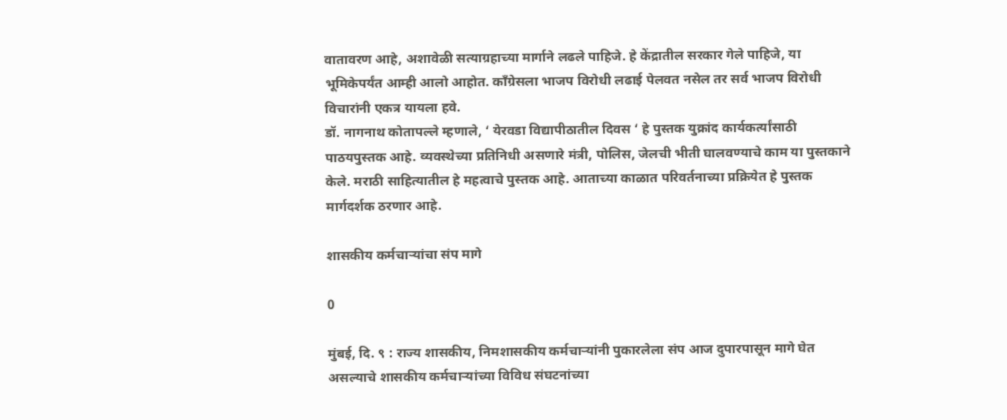वातावरण आहे, अशावेळी सत्याग्रहाच्या मार्गाने लढले पाहिजे. हे केंद्रातील सरकार गेले पाहिजे, या भूमिकेपर्यंत आम्ही आलो आहोत. काँग्रेसला भाजप विरोधी लढाई पेलवत नसेल तर सर्व भाजप विरोधी विचारांनी एकत्र यायला हवे.
डॉ. नागनाथ कोतापल्ले म्हणाले, ‘ येरवडा विद्यापीठातील दिवस ‘ हे पुस्तक युक्रांद कार्यकर्त्यांसाठी पाठयपुस्तक आहे. व्यवस्थेच्या प्रतिनिधी असणारे मंत्री, पोलिस, जेलची भीती घालवण्याचे काम या पुस्तकाने केले. मराठी साहित्यातील हे महत्वाचे पुस्तक आहे. आताच्या काळात परिवर्तनाच्या प्रक्रियेत हे पुस्तक मार्गदर्शक ठरणार आहे.

शासकीय कर्मचाऱ्यांचा संप मागे

0

मुंबई, दि. ९ : राज्य शासकीय, निमशासकीय कर्मचाऱ्यांनी पुकारलेला संप आज दुपारपासून मागे घेत असल्याचे शासकीय कर्मचाऱ्यांच्या विविध संघटनांच्या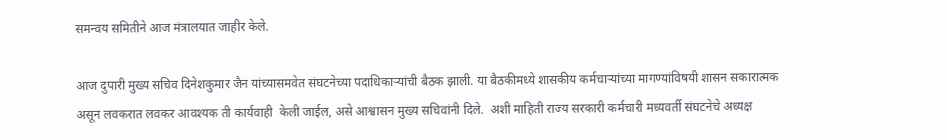समन्वय समितीने आज मंत्रालयात जाहीर केले.

आज दुपारी मुख्य सचिव दिनेशकुमार जैन यांच्यासमवेत संघटनेच्या पदाधिकाऱ्यांची बैठक झाली. या बैठकीमध्ये शासकीय कर्मचाऱ्यांच्या मागण्यांविषयी शासन सकारात्मक असून लवकरात लवकर आवश्यक ती कार्यवाही  केली जाईल, असे आश्वासन मुख्य सचिवांनी दिले.  अशी माहिती राज्य सरकारी कर्मचारी मध्यवर्ती संघटनेचे अध्यक्ष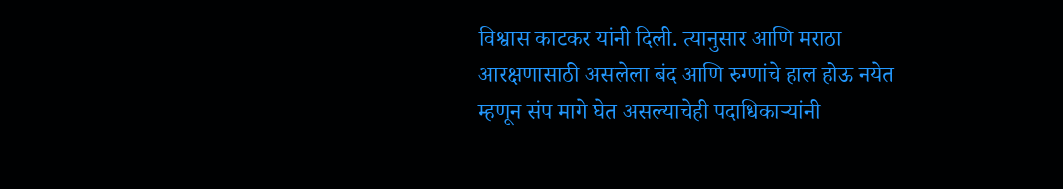विश्वास काटकर यांनी दिली. त्यानुसार आणि मराठा आरक्षणासाठी असलेला बंद आणि रुग्णांचे हाल होऊ नयेत म्हणून संप मागे घेत असल्याचेही पदाधिकाऱ्यांनी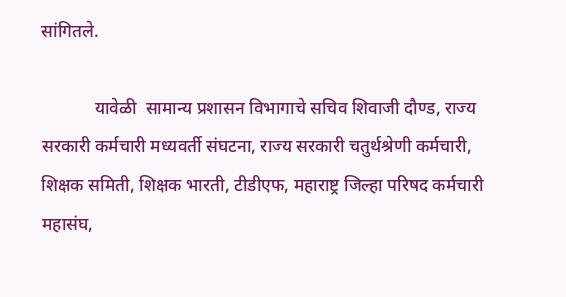सांगितले.

            यावेळी  सामान्य प्रशासन विभागाचे सचिव शिवाजी दौण्ड, राज्य सरकारी कर्मचारी मध्यवर्ती संघटना, राज्य सरकारी चतुर्थश्रेणी कर्मचारी, शिक्षक समिती, शिक्षक भारती, टीडीएफ, महाराष्ट्र जिल्हा परिषद कर्मचारी महासंघ,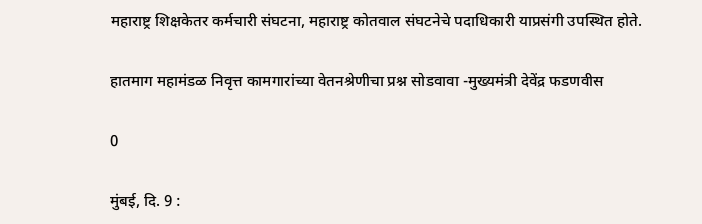महाराष्ट्र शिक्षकेतर कर्मचारी संघटना, महाराष्ट्र कोतवाल संघटनेचे पदाधिकारी याप्रसंगी उपस्थित होते.

हातमाग महामंडळ निवृत्त कामगारांच्या वेतनश्रेणीचा प्रश्न सोडवावा -मुख्यमंत्री देवेंद्र फडणवीस

0

मुंबई, दि. 9 :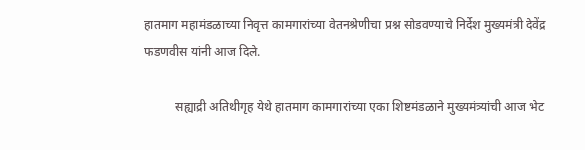हातमाग महामंडळाच्या निवृत्त कामगारांच्या वेतनश्रेणीचा प्रश्न सोडवण्याचे निर्देश मुख्यमंत्री देवेंद्र फडणवीस यांनी आज दिले.

          सह्याद्री अतिथीगृह येथे हातमाग कामगारांच्या एका शिष्टमंडळाने मुख्यमंत्र्यांची आज भेट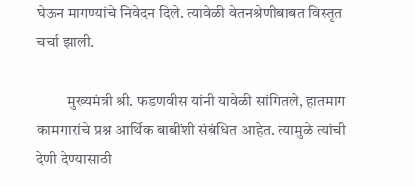घेऊन मागण्यांचे निवेदन दिले. त्यावेळी वेतनश्रेणीबाबत विस्तृत चर्चा झाली.

          मुख्यमंत्री श्री. फडणवीस यांनी यावेळी सांगितले, हातमाग कामगारांचे प्रश्न आर्थिक बाबींशी संबंधित आहेत. त्यामुळे त्यांची देणी देण्यासाठी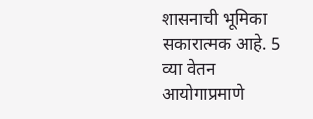शासनाची भूमिका सकारात्मक आहे. 5 व्या वेतन आयोगाप्रमाणे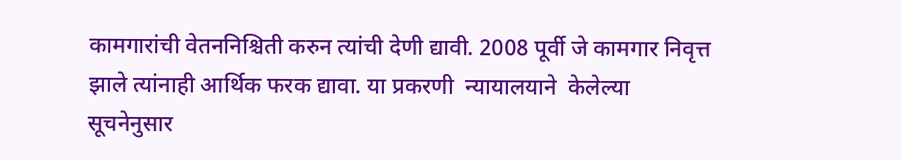कामगारांची वेतननिश्चिती करुन त्यांची देणी द्यावी. 2008 पूर्वी जे कामगार निवृत्त झाले त्यांनाही आर्थिक फरक द्यावा. या प्रकरणी  न्यायालयाने  केलेल्या सूचनेनुसार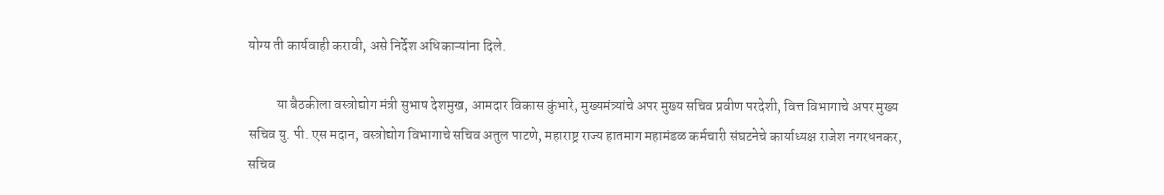योग्य ती कार्यवाही करावी, असे निर्देश अधिकाऱ्यांना दिले.

          या बैठकीला वस्त्रोद्योग मंत्री सुभाष देशमुख, आमदार विकास कुंभारे, मुख्यमंत्र्यांचे अपर मुख्य सचिव प्रवीण परदेशी, वित्त विभागाचे अपर मुख्य सचिव यु. पी. एस मदान, वस्त्रोद्योग विभागाचे सचिव अतुल पाटणे, महाराष्ट्र राज्य हातमाग महामंडळ कर्मचारी संघटनेचे कार्याध्यक्ष राजेश नगरधनकर, सचिव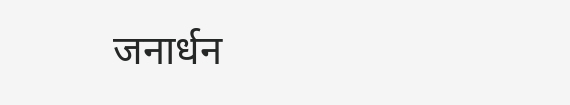जनार्धन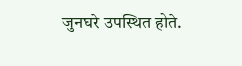जुनघरे उपस्थित होते.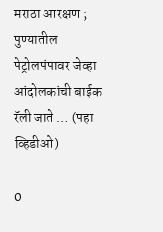मराठा आरक्षण ; पुण्यातील पेट्रोलपंपावर जेव्हा आंदोलकांची बाईक रॅली जाते … (पहा व्हिडीओ)

0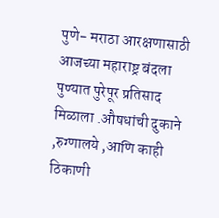पुणे- मराठा आरक्षणासाठी आजच्या महाराष्ट्र बंदला पुण्यात पुरेपूर प्रतिसाद मिळाला .औषधांची दुकाने ,रुग्णालये ,आणि काही ठिकाणी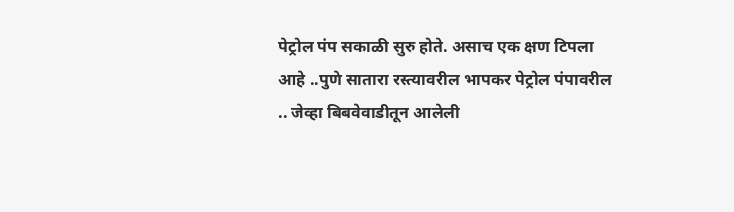पेट्रोल पंप सकाळी सुरु होते. असाच एक क्षण टिपला आहे ..पुणे सातारा रस्त्यावरील भापकर पेट्रोल पंपावरील .. जेव्हा बिबवेवाडीतून आलेली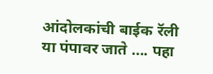आंदोलकांची बाईक रॅली  या पंपावर जाते …. पहा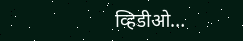व्हिडीओ…